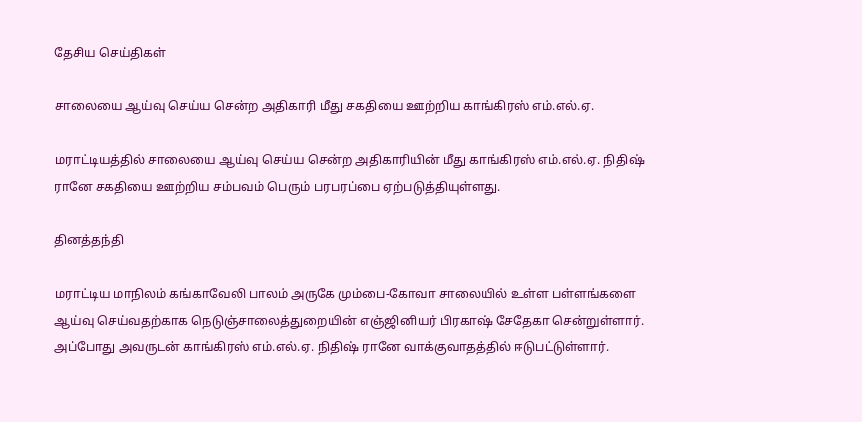தேசிய செய்திகள்

சாலையை ஆய்வு செய்ய சென்ற அதிகாரி மீது சகதியை ஊற்றிய காங்கிரஸ் எம்.எல்.ஏ.

மராட்டியத்தில் சாலையை ஆய்வு செய்ய சென்ற அதிகாரியின் மீது காங்கிரஸ் எம்.எல்.ஏ. நிதிஷ் ரானே சகதியை ஊற்றிய சம்பவம் பெரும் பரபரப்பை ஏற்படுத்தியுள்ளது.

தினத்தந்தி

மராட்டிய மாநிலம் கங்காவேலி பாலம் அருகே மும்பை-கோவா சாலையில் உள்ள பள்ளங்களை ஆய்வு செய்வதற்காக நெடுஞ்சாலைத்துறையின் எஞ்ஜினியர் பிரகாஷ் சேதேகா சென்றுள்ளார். அப்போது அவருடன் காங்கிரஸ் எம்.எல்.ஏ. நிதிஷ் ரானே வாக்குவாதத்தில் ஈடுபட்டுள்ளார்.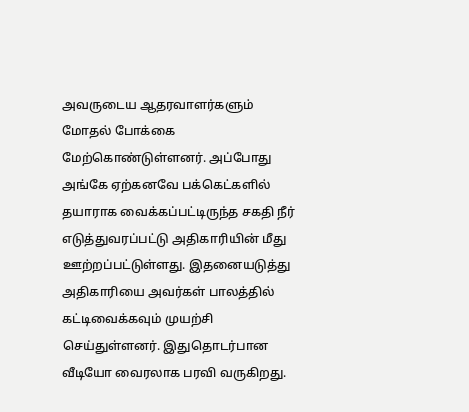அவருடைய ஆதரவாளர்களும் மோதல் போக்கை மேற்கொண்டுள்ளனர். அப்போது அங்கே ஏற்கனவே பக்கெட்களில் தயாராக வைக்கப்பட்டிருந்த சகதி நீர் எடுத்துவரப்பட்டு அதிகாரியின் மீது ஊற்றப்பட்டுள்ளது. இதனையடுத்து அதிகாரியை அவர்கள் பாலத்தில் கட்டிவைக்கவும் முயற்சி செய்துள்ளனர். இதுதொடர்பான வீடியோ வைரலாக பரவி வருகிறது.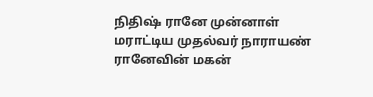நிதிஷ் ரானே முன்னாள் மராட்டிய முதல்வர் நாராயண் ரானேவின் மகன்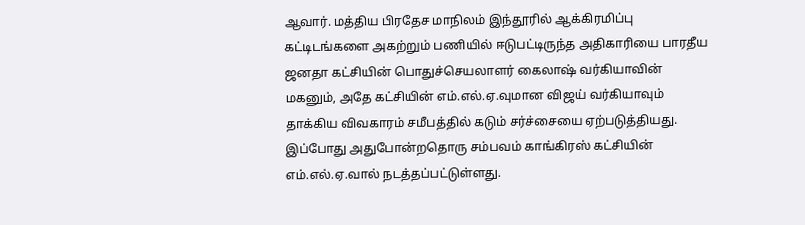ஆவார். மத்திய பிரதேச மாநிலம் இந்தூரில் ஆக்கிரமிப்பு கட்டிடங்களை அகற்றும் பணியில் ஈடுபட்டிருந்த அதிகாரியை பாரதீய ஜனதா கட்சியின் பொதுச்செயலாளர் கைலாஷ் வர்கியாவின் மகனும், அதே கட்சியின் எம்.எல்.ஏ.வுமான விஜய் வர்கியாவும் தாக்கிய விவகாரம் சமீபத்தில் கடும் சர்ச்சையை ஏற்படுத்தியது. இப்போது அதுபோன்றதொரு சம்பவம் காங்கிரஸ் கட்சியின் எம்.எல்.ஏ.வால் நடத்தப்பட்டுள்ளது.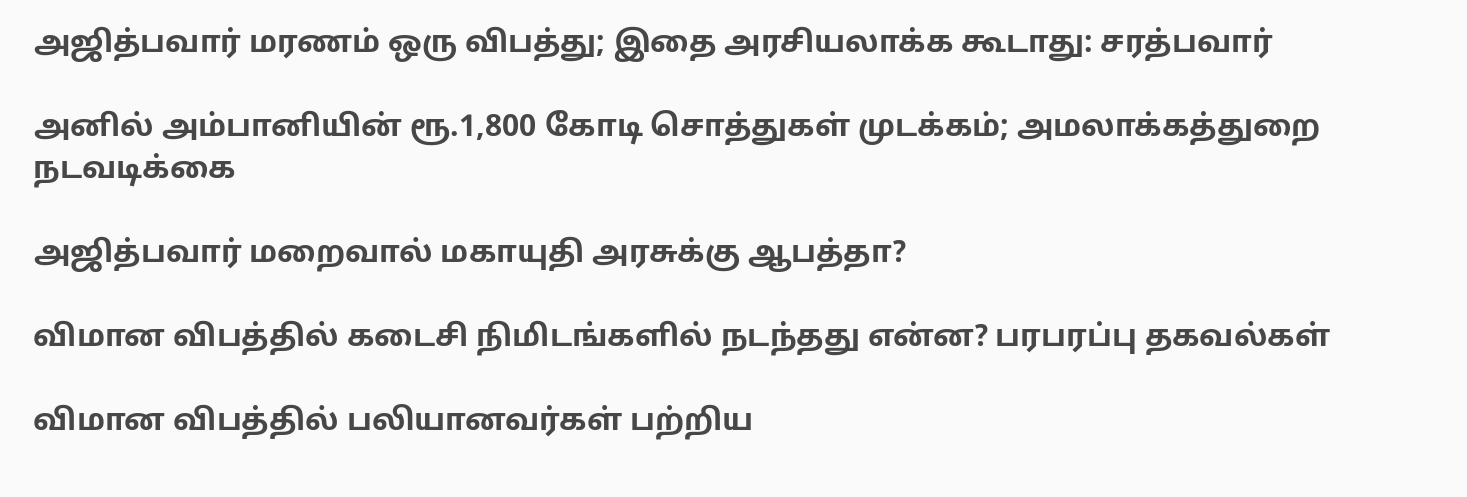அஜித்பவார் மரணம் ஒரு விபத்து; இதை அரசியலாக்க கூடாது: சரத்பவார்

அனில் அம்பானியின் ரூ.1,800 கோடி சொத்துகள் முடக்கம்; அமலாக்கத்துறை நடவடிக்கை

அஜித்பவார் மறைவால் மகாயுதி அரசுக்கு ஆபத்தா?

விமான விபத்தில் கடைசி நிமிடங்களில் நடந்தது என்ன? பரபரப்பு தகவல்கள்

விமான விபத்தில் பலியானவர்கள் பற்றிய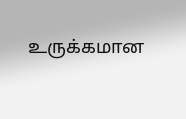உருக்கமான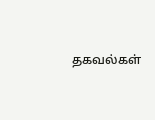தகவல்கள்